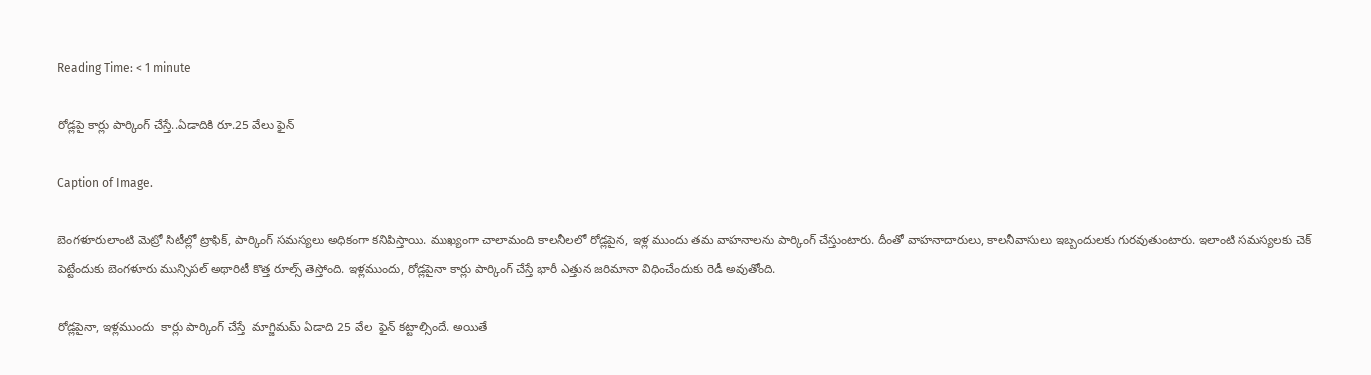Reading Time: < 1 minute

రోడ్లపై కార్లు పార్కింగ్ చేస్తే..ఏడాదికి రూ.25 వేలు ఫైన్

Caption of Image.

బెంగళూరులాంటి మెట్రో సిటీల్లో ట్రాఫిక్, పార్కింగ్ సమస్యలు అధికంగా కనిపిస్తాయి. ముఖ్యంగా చాలామంది కాలనీలలో రోడ్లపైన, ఇళ్ల ముందు తమ వాహనాలను పార్కింగ్ చేస్తుంటారు. దీంతో వాహనాదారులు, కాలనీవాసులు ఇబ్బందులకు గురవుతుంటారు. ఇలాంటి సమస్యలకు చెక్ పెట్టేందుకు బెంగళూరు మున్సిపల్ అథారిటీ కొత్త రూల్స్ తెస్తోంది. ఇళ్లముందు, రోడ్లపైనా కార్లు పార్కింగ్ చేస్తే భారీ ఎత్తున జరిమానా విధించేందుకు రెడీ అవుతోంది.

రోడ్లపైనా, ఇళ్లముందు  కార్లు పార్కింగ్ చేస్తే  మాగ్జిమమ్ ఏడాది 25 వేల  ఫైన్ కట్టాల్సిందే. అయితే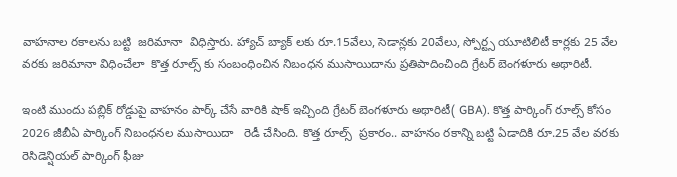వాహనాల రకాలను బట్టి  జరిమానా  విధిస్తారు. హ్యాచ్ బ్యాక్ లకు రూ.15వేలు, సెడాన్లకు 20వేలు, స్పోర్ట్స యూటిలిటీ కార్లకు 25 వేల వరకు జరిమానా విధించేలా  కొత్త రూల్స్ కు సంబంధించిన నిబంధన ముసాయిదాను ప్రతిపాదించింది గ్రేటర్ బెంగళూరు అథారిటీ.

ఇంటి ముందు పబ్లిక్ రోడ్డుపై వాహనం పార్క్ చేసే వారికి షాక్ ఇచ్చింది గ్రేటర్ బెంగళూరు అథారిటీ( GBA). కొత్త పార్కింగ్ రూల్స్ కోసం 2026 జీబీఏ పార్కింగ్ నిబంధనల ముసాయిదా   రెడీ చేసింది. కొత్త రూల్స్  ప్రకారం.. వాహనం రకాన్ని బట్టి ఏడాదికి రూ.25 వేల వరకు రెసిడెన్షియల్ పార్కింగ్ ఫీజు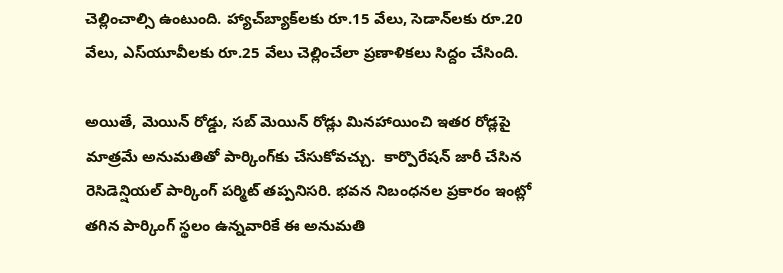చెల్లించాల్సి ఉంటుంది. హ్యాచ్‌బ్యాక్‌లకు రూ.15 వేలు, సెడాన్‌లకు రూ.20 వేలు, ఎస్‌యూవీలకు రూ.25 వేలు చెల్లించేలా ప్రణాళికలు సిద్దం చేసింది.

అయితే, మెయిన్ రోడ్డు, సబ్ మెయిన్ రోడ్లు మినహాయించి ఇతర రోడ్లపై మాత్రమే అనుమతితో పార్కింగ్‌కు చేసుకోవచ్చు.  కార్పొరేషన్ జారీ చేసిన రెసిడెన్షియల్ పార్కింగ్ పర్మిట్ తప్పనిసరి. భవన నిబంధనల ప్రకారం ఇంట్లో తగిన పార్కింగ్ స్థలం ఉన్నవారికే ఈ అనుమతి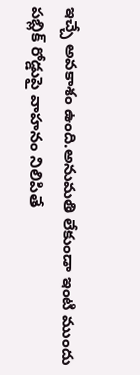ఇచ్చే అవకాశం ఉంది.అనుమతి లేకుండా ఇంటి ముందు పబ్లిక్ రోడ్డుపై వాహనం నిలిపితే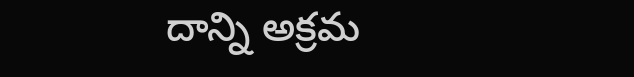దాన్ని అక్రమ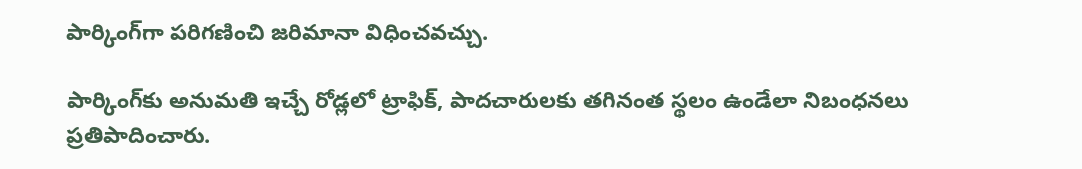పార్కింగ్‌గా పరిగణించి జరిమానా విధించవచ్చు.

పార్కింగ్‌కు అనుమతి ఇచ్చే రోడ్లలో ట్రాఫిక్, పాదచారులకు తగినంత స్థలం ఉండేలా నిబంధనలు ప్రతిపాదించారు.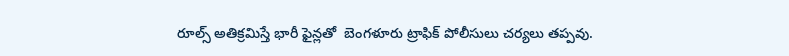రూల్స్ అతిక్రమిస్తే భారీ ఫైన్లతో  బెంగళూరు ట్రాఫిక్ పోలీసులు చర్యలు తప్పవు.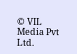© VIL Media Pvt Ltd.